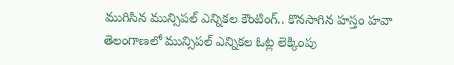ముగిసిన మున్సిపల్ ఎన్నికల కౌంటింగ్.. కొనసాగిన హస్తం హవా
తెలంగాణలో మున్సిపల్ ఎన్నికల ఓట్ల లెక్కింపు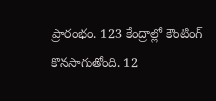ప్రారంభం. 123 కేంద్రాల్లో కౌంటింగ్ కొనసాగుతోంది. 12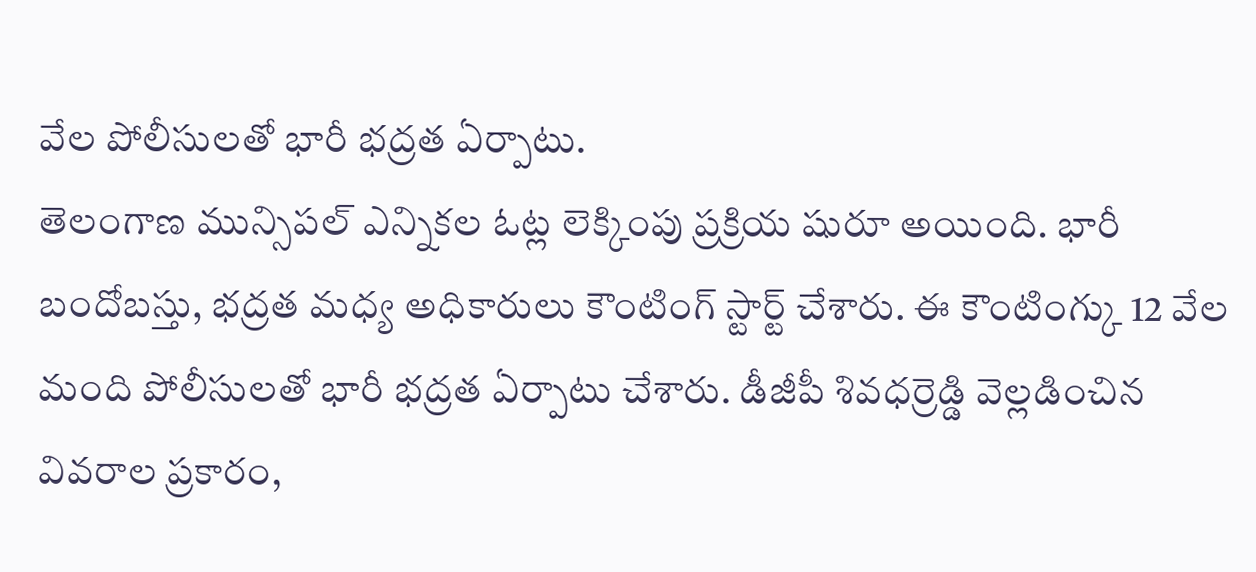వేల పోలీసులతో భారీ భద్రత ఏర్పాటు.
తెలంగాణ మున్సిపల్ ఎన్నికల ఓట్ల లెక్కింపు ప్రక్రియ షురూ అయింది. భారీ బందోబస్తు, భద్రత మధ్య అధికారులు కౌంటింగ్ స్టార్ట్ చేశారు. ఈ కౌంటింగ్కు 12 వేల మంది పోలీసులతో భారీ భద్రత ఏర్పాటు చేశారు. డీజీపీ శివధర్రెడ్డి వెల్లడించిన వివరాల ప్రకారం,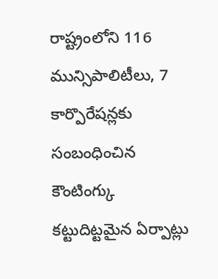రాష్ట్రంలోని 116 మున్సిపాలిటీలు, 7 కార్పొరేషన్లకు సంబంధించిన కౌంటింగ్కు కట్టుదిట్టమైన ఏర్పాట్లు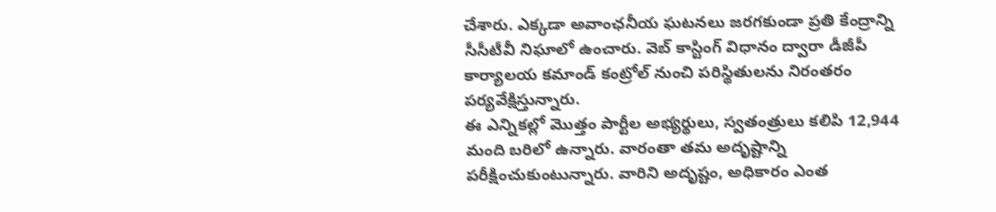చేశారు. ఎక్కడా అవాంఛనీయ ఘటనలు జరగకుండా ప్రతి కేంద్రాన్ని సీసీటీవీ నిఘాలో ఉంచారు. వెబ్ కాస్టింగ్ విధానం ద్వారా డీజీపీ కార్యాలయ కమాండ్ కంట్రోల్ నుంచి పరిస్థితులను నిరంతరం పర్యవేక్షిస్తున్నారు.
ఈ ఎన్నికల్లో మొత్తం పార్టీల అభ్యర్థులు, స్వతంత్రులు కలిపి 12,944 మంది బరిలో ఉన్నారు. వారంతా తమ అదృష్టాన్ని పరీక్షించుకుంటున్నారు. వారిని అదృష్టం, అధికారం ఎంత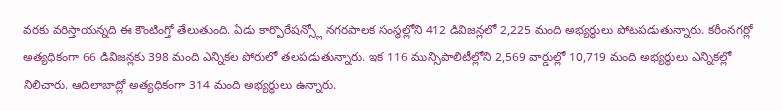వరకు వరిస్తాయన్నది ఈ కౌంటింగ్తో తేలుతుంది. ఏడు కార్పొరేషన్స్లో నగరపాలక సంస్థల్లోని 412 డివిజన్లలో 2,225 మంది అభ్యర్థులు పోటపడుతున్నారు. కరీంనగర్లో అత్యధికంగా 66 డివిజన్లకు 398 మంది ఎన్నికల పోరులో తలపడుతున్నారు. ఇక 116 మున్సిపాలిటీల్లోని 2,569 వార్డుల్లో 10,719 మంది అభ్యర్థులు ఎన్నికల్లో నిలిచారు. ఆదిలాబాద్లో అత్యధికంగా 314 మంది అభ్యర్థులు ఉన్నారు.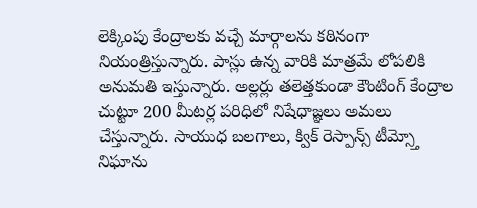లెక్కింపు కేంద్రాలకు వచ్చే మార్గాలను కఠినంగా నియంత్రిస్తున్నారు. పాస్లు ఉన్న వారికి మాత్రమే లోపలికి అనుమతి ఇస్తున్నారు. అల్లర్లు తలెత్తకుండా కౌంటింగ్ కేంద్రాల చుట్టూ 200 మీటర్ల పరిధిలో నిషేధాజ్ఞలు అమలు చేస్తున్నారు. సాయుధ బలగాలు, క్విక్ రెస్పాన్స్ టీమ్స్తో నిఘాను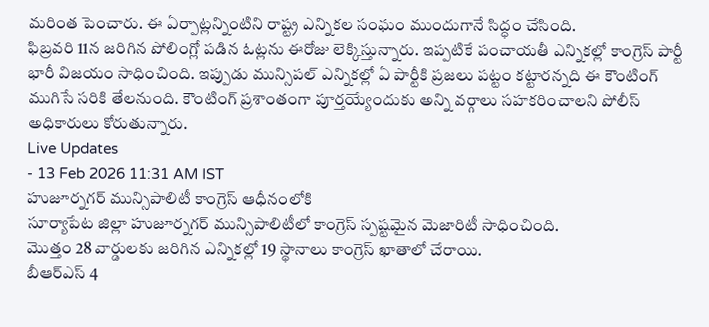మరింత పెంచారు. ఈ ఏర్పాట్లన్నింటిని రాష్ట్ర ఎన్నికల సంఘం ముందుగానే సిద్ధం చేసింది.
ఫిబ్రవరి 11న జరిగిన పోలింగ్లో పడిన ఓట్లను ఈరోజు లెక్కిస్తున్నారు. ఇప్పటికే పంచాయతీ ఎన్నికల్లో కాంగ్రెస్ పార్టీ భారీ విజయం సాధించింది. ఇప్పుడు మున్సిపల్ ఎన్నికల్లో ఏ పార్టీకి ప్రజలు పట్టం కట్టారన్నది ఈ కౌంటింగ్ ముగిసే సరికి తేలనుంది. కౌంటింగ్ ప్రశాంతంగా పూర్తయ్యేందుకు అన్ని వర్గాలు సహకరించాలని పోలీస్ అధికారులు కోరుతున్నారు.
Live Updates
- 13 Feb 2026 11:31 AM IST
హుజూర్నగర్ మున్సిపాలిటీ కాంగ్రెస్ ఆధీనంలోకి
సూర్యాపేట జిల్లా హుజూర్నగర్ మున్సిపాలిటీలో కాంగ్రెస్ స్పష్టమైన మెజారిటీ సాధించింది.
మొత్తం 28 వార్డులకు జరిగిన ఎన్నికల్లో 19 స్థానాలు కాంగ్రెస్ ఖాతాలో చేరాయి.
బీఆర్ఎస్ 4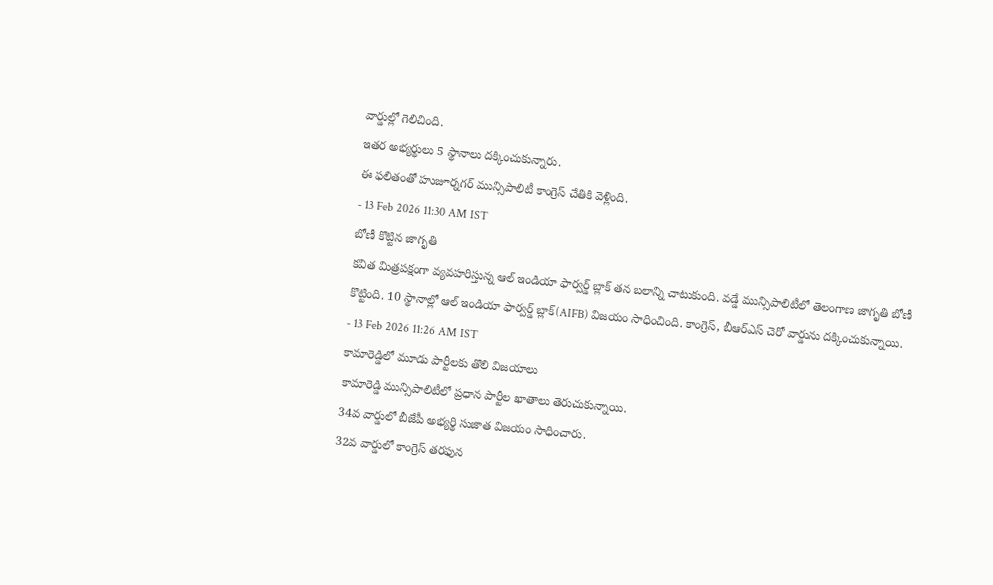వార్డుల్లో గెలిచింది.
ఇతర అభ్యర్థులు 5 స్థానాలు దక్కించుకున్నారు.
ఈ ఫలితంతో హుజూర్నగర్ మున్సిపాలిటీ కాంగ్రెస్ చేతికి వెళ్లింది.
- 13 Feb 2026 11:30 AM IST
బోణీ కొట్టిన జాగృతి
కవిత మిత్రపక్షంగా వ్యవహరిస్తున్న ఆల్ ఇండియా ఫార్వర్డ్ బ్లాక్ తన బలాన్ని చాటుకుంది. వడ్డే మున్సిపాలిటీలో తెలంగాణ జాగృతి బోణీ కొట్టింది. 10 స్థానాల్లో ఆల్ ఇండియా ఫార్వర్డ్ బ్లాక్(AIFB) విజయం సాధించింది. కాంగ్రెస్, బీఆర్ఎస్ చెరో వార్డును దక్కించుకున్నాయి.
- 13 Feb 2026 11:26 AM IST
కామారెడ్డిలో మూడు పార్టీలకు తొలి విజయాలు
కామారెడ్డి మున్సిపాలిటీలో ప్రధాన పార్టీల ఖాతాలు తెరుచుకున్నాయి.
34వ వార్డులో బీజేపీ అభ్యర్థి సుజాత విజయం సాధించారు.
32వ వార్డులో కాంగ్రెస్ తరఫున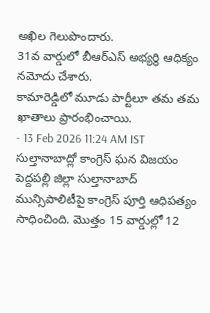అఖిల గెలుపొందారు.
31వ వార్డులో బీఆర్ఎస్ అభ్యర్థి ఆధిక్యం నమోదు చేశారు.
కామారెడ్డిలో మూడు పార్టీలూ తమ తమ ఖాతాలు ప్రారంభించాయి.
- 13 Feb 2026 11:24 AM IST
సుల్తానాబాద్లో కాంగ్రెస్ ఘన విజయం
పెద్దపల్లి జిల్లా సుల్తానాబాద్ మున్సిపాలిటీపై కాంగ్రెస్ పూర్తి ఆధిపత్యం సాధించింది. మొత్తం 15 వార్డుల్లో 12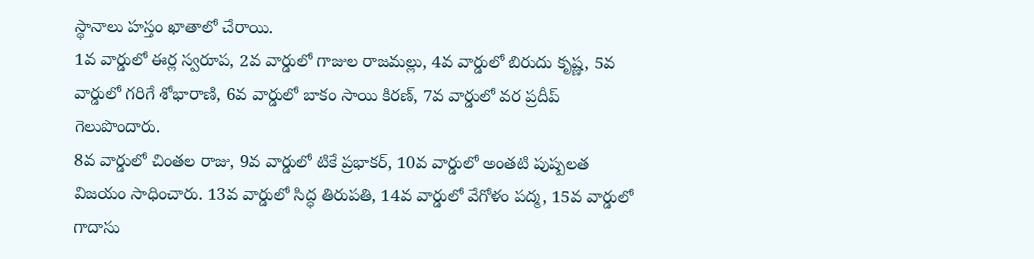స్థానాలు హస్తం ఖాతాలో చేరాయి.
1వ వార్డులో ఈర్ల స్వరూప, 2వ వార్డులో గాజుల రాజమల్లు, 4వ వార్డులో బిరుదు కృష్ణ, 5వ వార్డులో గరిగే శోభారాణి, 6వ వార్డులో బాకం సాయి కిరణ్, 7వ వార్డులో వర ప్రదీప్ గెలుపొందారు.
8వ వార్డులో చింతల రాజు, 9వ వార్డులో టికే ప్రభాకర్, 10వ వార్డులో అంతటి పుష్పలత విజయం సాధించారు. 13వ వార్డులో సిద్ధ తిరుపతి, 14వ వార్డులో వేగోళం పద్మ, 15వ వార్డులో గాదాసు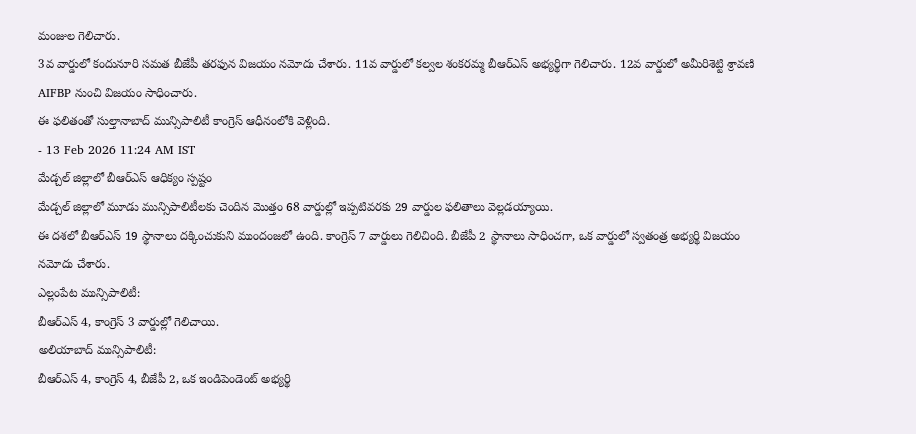మంజుల గెలిచారు.
3వ వార్డులో కందునూరి సమత బీజేపీ తరఫున విజయం నమోదు చేశారు. 11వ వార్డులో కల్వల శంకరమ్మ బీఆర్ఎస్ అభ్యర్థిగా గెలిచారు. 12వ వార్డులో అమీరిశెట్టి శ్రావణి AIFBP నుంచి విజయం సాధించారు.
ఈ ఫలితంతో సుల్తానాబాద్ మున్సిపాలిటీ కాంగ్రెస్ ఆధీనంలోకి వెళ్లింది.
- 13 Feb 2026 11:24 AM IST
మేడ్చల్ జిల్లాలో బీఆర్ఎస్ ఆధిక్యం స్పష్టం
మేడ్చల్ జిల్లాలో మూడు మున్సిపాలిటీలకు చెందిన మొత్తం 68 వార్డుల్లో ఇప్పటివరకు 29 వార్డుల ఫలితాలు వెల్లడయ్యాయి.
ఈ దశలో బీఆర్ఎస్ 19 స్థానాలు దక్కించుకుని ముందంజలో ఉంది. కాంగ్రెస్ 7 వార్డులు గెలిచింది. బీజేపీ 2 స్థానాలు సాధించగా, ఒక వార్డులో స్వతంత్ర అభ్యర్థి విజయం నమోదు చేశారు.
ఎల్లంపేట మున్సిపాలిటీ:
బీఆర్ఎస్ 4, కాంగ్రెస్ 3 వార్డుల్లో గెలిచాయి.
అలియాబాద్ మున్సిపాలిటీ:
బీఆర్ఎస్ 4, కాంగ్రెస్ 4, బీజేపీ 2, ఒక ఇండిపెండెంట్ అభ్యర్థి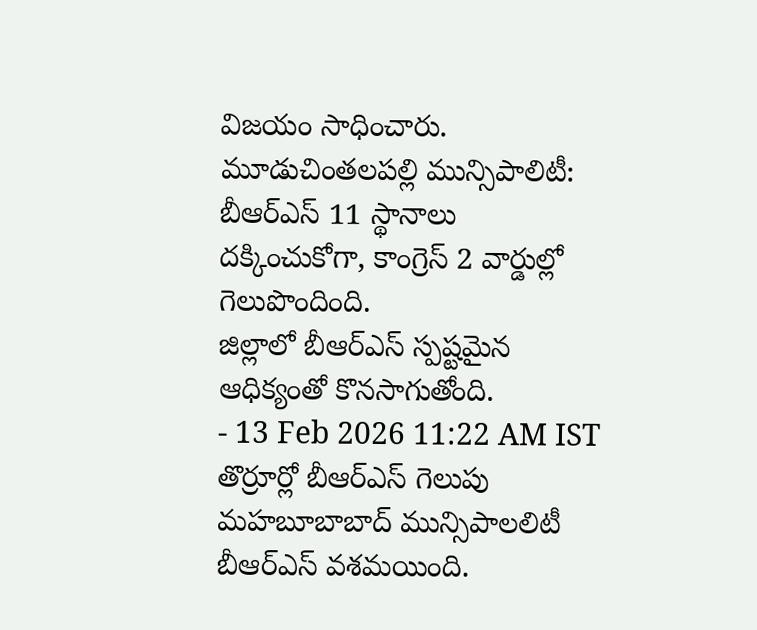విజయం సాధించారు.
మూడుచింతలపల్లి మున్సిపాలిటీ:
బీఆర్ఎస్ 11 స్థానాలు దక్కించుకోగా, కాంగ్రెస్ 2 వార్డుల్లో గెలుపొందింది.
జిల్లాలో బీఆర్ఎస్ స్పష్టమైన ఆధిక్యంతో కొనసాగుతోంది.
- 13 Feb 2026 11:22 AM IST
తొర్రూర్లో బీఆర్ఎస్ గెలుపు
మహబూబాబాద్ మున్సిపాలలిటీ బీఆర్ఎస్ వశమయింది.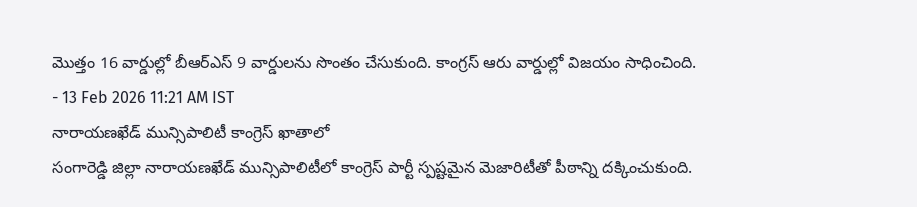మొత్తం 16 వార్డుల్లో బీఆర్ఎస్ 9 వార్డులను సొంతం చేసుకుంది. కాంగ్రస్ ఆరు వార్డుల్లో విజయం సాధించింది.
- 13 Feb 2026 11:21 AM IST
నారాయణఖేడ్ మున్సిపాలిటీ కాంగ్రెస్ ఖాతాలో
సంగారెడ్డి జిల్లా నారాయణఖేడ్ మున్సిపాలిటీలో కాంగ్రెస్ పార్టీ స్పష్టమైన మెజారిటీతో పీఠాన్ని దక్కించుకుంది.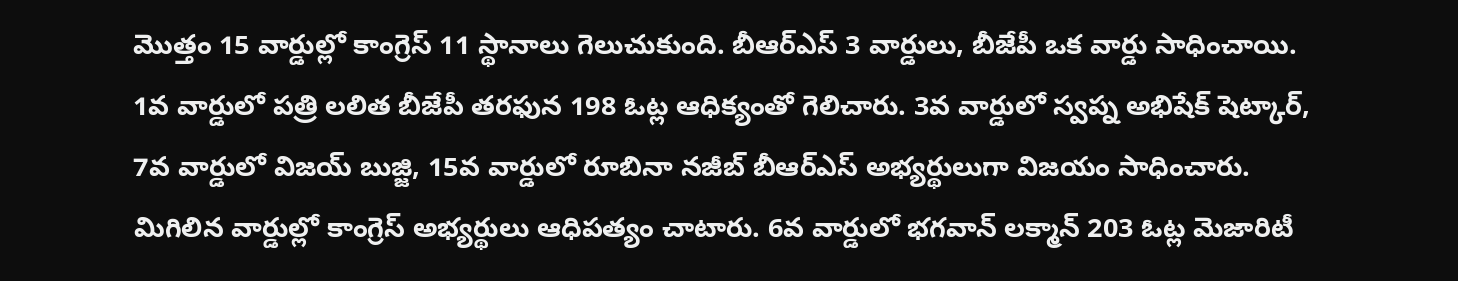మొత్తం 15 వార్డుల్లో కాంగ్రెస్ 11 స్థానాలు గెలుచుకుంది. బీఆర్ఎస్ 3 వార్డులు, బీజేపీ ఒక వార్డు సాధించాయి.
1వ వార్డులో పత్రి లలిత బీజేపీ తరఫున 198 ఓట్ల ఆధిక్యంతో గెలిచారు. 3వ వార్డులో స్వప్న అభిషేక్ షెట్కార్, 7వ వార్డులో విజయ్ బుజ్జి, 15వ వార్డులో రూబినా నజీబ్ బీఆర్ఎస్ అభ్యర్థులుగా విజయం సాధించారు.
మిగిలిన వార్డుల్లో కాంగ్రెస్ అభ్యర్థులు ఆధిపత్యం చాటారు. 6వ వార్డులో భగవాన్ లక్మాన్ 203 ఓట్ల మెజారిటీ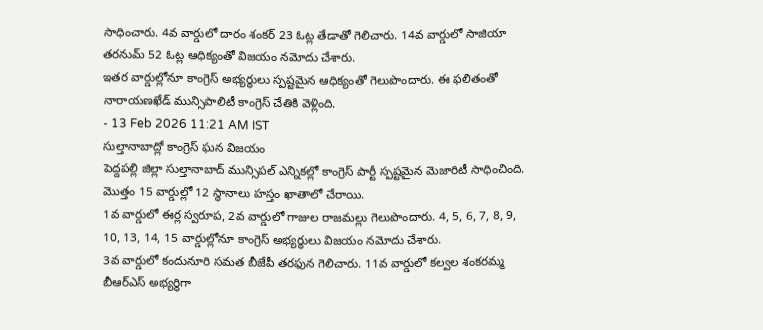సాధించారు. 4వ వార్డులో దారం శంకర్ 23 ఓట్ల తేడాతో గెలిచారు. 14వ వార్డులో సాజియా తరనుమ్ 52 ఓట్ల ఆధిక్యంతో విజయం నమోదు చేశారు.
ఇతర వార్డుల్లోనూ కాంగ్రెస్ అభ్యర్థులు స్పష్టమైన ఆధిక్యంతో గెలుపొందారు. ఈ ఫలితంతో నారాయణఖేడ్ మున్సిపాలిటీ కాంగ్రెస్ చేతికి వెళ్లింది.
- 13 Feb 2026 11:21 AM IST
సుల్తానాబాద్లో కాంగ్రెస్ ఘన విజయం
పెద్దపల్లి జిల్లా సుల్తానాబాద్ మున్సిపల్ ఎన్నికల్లో కాంగ్రెస్ పార్టీ స్పష్టమైన మెజారిటీ సాధించింది. మొత్తం 15 వార్డుల్లో 12 స్థానాలు హస్తం ఖాతాలో చేరాయి.
1వ వార్డులో ఈర్ల స్వరూప, 2వ వార్డులో గాజుల రాజమల్లు గెలుపొందారు. 4, 5, 6, 7, 8, 9, 10, 13, 14, 15 వార్డుల్లోనూ కాంగ్రెస్ అభ్యర్థులు విజయం నమోదు చేశారు.
3వ వార్డులో కందునూరి సమత బీజేపీ తరఫున గెలిచారు. 11వ వార్డులో కల్వల శంకరమ్మ బీఆర్ఎస్ అభ్యర్థిగా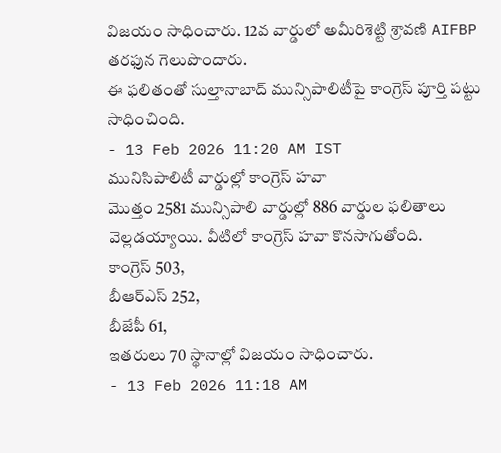విజయం సాధించారు. 12వ వార్డులో అమీరిశెట్టి శ్రావణి AIFBP తరఫున గెలుపొందారు.
ఈ ఫలితంతో సుల్తానాబాద్ మున్సిపాలిటీపై కాంగ్రెస్ పూర్తి పట్టు సాధించింది.
- 13 Feb 2026 11:20 AM IST
మునిసిపాలిటీ వార్డుల్లో కాంగ్రెస్ హవా
మొత్తం 2581 మున్సిపాలి వార్డుల్లో 886 వార్డుల ఫలితాలు వెల్లడయ్యాయి. వీటిలో కాంగ్రెస్ హవా కొనసాగుతోంది.
కాంగ్రెస్ 503,
బీఆర్ఎస్ 252,
బీజేపీ 61,
ఇతరులు 70 స్థానాల్లో విజయం సాధించారు.
- 13 Feb 2026 11:18 AM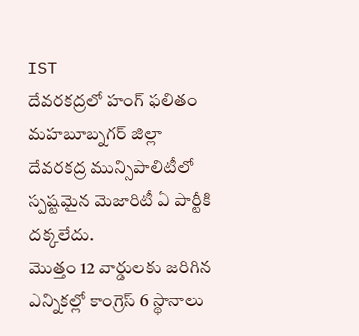IST
దేవరకద్రలో హంగ్ ఫలితం
మహబూబ్నగర్ జిల్లా దేవరకద్ర మున్సిపాలిటీలో స్పష్టమైన మెజారిటీ ఏ పార్టీకి దక్కలేదు.
మొత్తం 12 వార్డులకు జరిగిన ఎన్నికల్లో కాంగ్రెస్ 6 స్థానాలు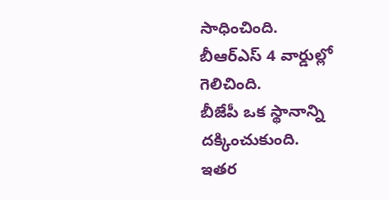సాధించింది.
బీఆర్ఎస్ 4 వార్డుల్లో గెలిచింది.
బీజేపీ ఒక స్థానాన్ని దక్కించుకుంది.
ఇతర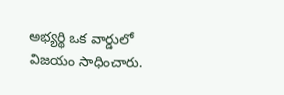అభ్యర్థి ఒక వార్డులో విజయం సాధించారు.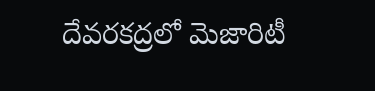దేవరకద్రలో మెజారిటీ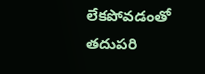లేకపోవడంతో తదుపరి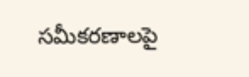సమీకరణాలపై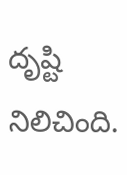దృష్టి నిలిచింది.